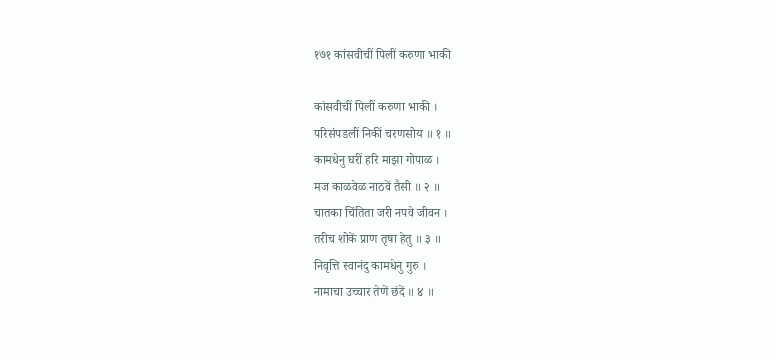१७१ कांसवीचीं पिलीं करुणा भाकी

कांसवीचीं पिलीं करुणा भाकी ।
परिसंपडलीं निकीं चरणसोय ॥ १ ॥
कामधेनु घरीं हरि माझा गोपाळ ।
मज काळवेळ नाठवें तैसी ॥ २ ॥
चातका चिंतिता जरी नपवे जीवन ।
तरीच शोकें प्राण तृषा हेतु ॥ ३ ॥
निवृत्ति स्वानंदु कामधेनु गुरु ।
नामाचा उच्चार तेणें छंदें ॥ ४ ॥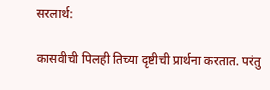सरलार्थ:

कासवीची पिलही तिच्या दृष्टीची प्रार्थना करतात. परंतु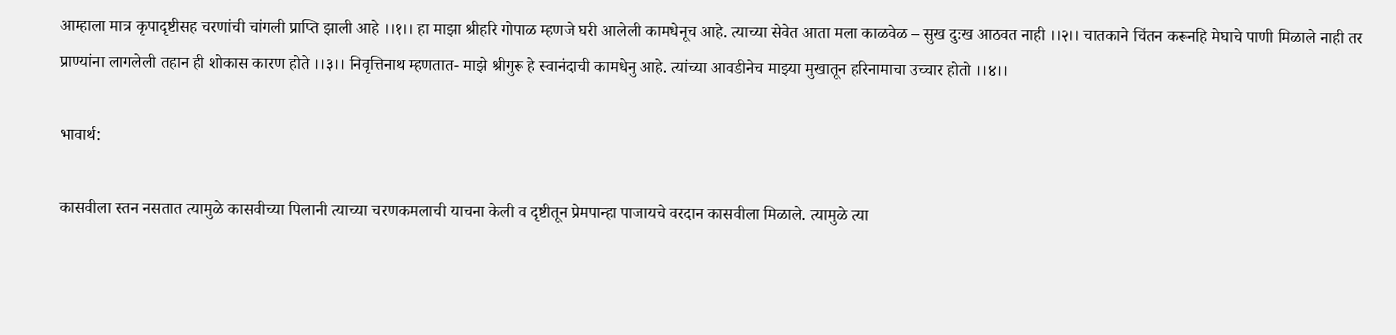आम्हाला मात्र कृपादृष्टीसह चरणांची चांगली प्राप्ति झाली आहे ।।१।। हा माझा श्रीहरि गोपाळ म्हणजे घरी आलेली कामधेनूच आहे. त्याच्या सेवेत आता मला काळवेळ – सुख दुःख आठवत नाही ।।२।। चातकाने चिंतन करूनहि मेघाचे पाणी मिळाले नाही तर प्राण्यांना लागलेली तहान ही शोकास कारण होते ।।३।। निवृत्तिनाथ म्हणतात- माझे श्रीगुरू हे स्वानंदाची कामधेनु आहे. त्यांच्या आवडीनेच माझ्या मुखातून हरिनामाचा उच्चार होतो ।।४।।

भावार्थ:

कासवीला स्तन नसतात त्यामुळे कासवीच्या पिलानी त्याच्या चरणकमलाची याचना केली व दृष्टीतून प्रेमपान्हा पाजायचे वरदान कासवीला मिळाले. त्यामुळे त्या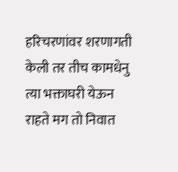हरिचरणांवर शरणागती केली तर तीच कामधेनु त्या भक्ताघरी येऊन राहते मग तो निवात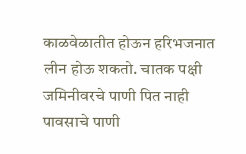काळवेळातीत होऊन हरिभजनात लीन होऊ शकतो. चातक पक्षी जमिनीवरचे पाणी पित नाही पावसाचे पाणी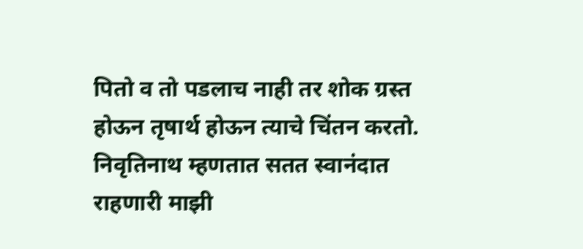पितो व तो पडलाच नाही तर शोक ग्रस्त होऊन तृषार्थ होऊन त्याचे चिंतन करतो. निवृतिनाथ म्हणतात सतत स्वानंदात राहणारी माझी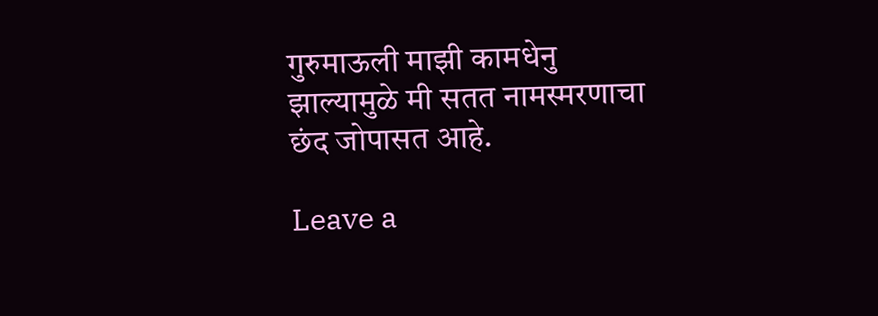गुरुमाऊली माझी कामधेनु झाल्यामुळे मी सतत नामस्मरणाचा छंद जोपासत आहे.

Leave a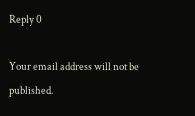Reply 0

Your email address will not be published.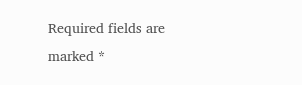Required fields are marked *